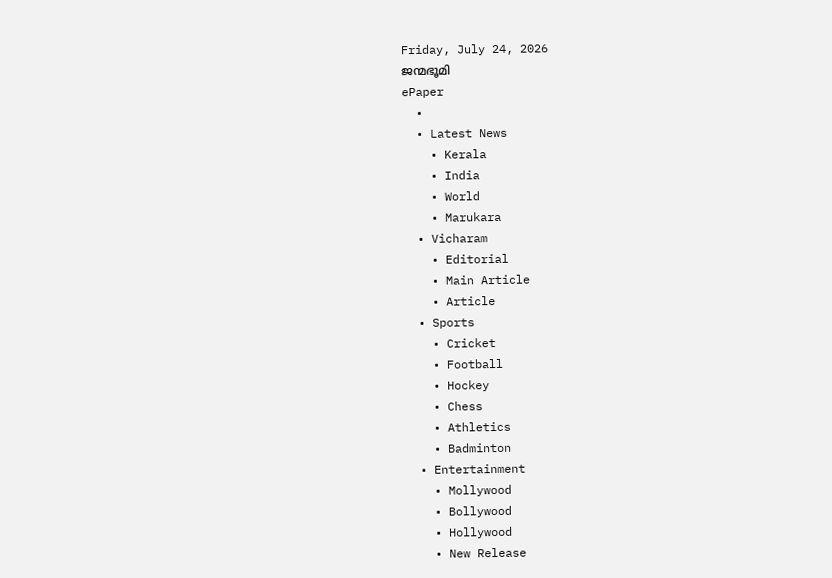Friday, July 24, 2026
ജന്മഭൂമി
ePaper
  •
  • Latest News
    • Kerala
    • India
    • World
    • Marukara
  • Vicharam
    • Editorial
    • Main Article
    • Article
  • Sports
    • Cricket
    • Football
    • Hockey
    • Chess
    • Athletics
    • Badminton
  • Entertainment
    • Mollywood
    • Bollywood
    • Hollywood
    • New Release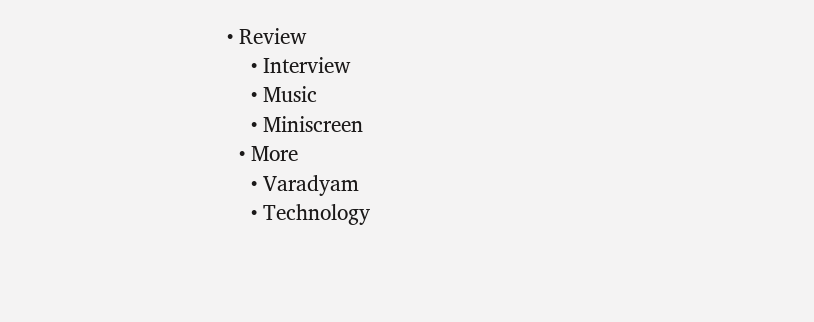• Review
    • Interview
    • Music
    • Miniscreen
  • More
    • Varadyam
    • Technology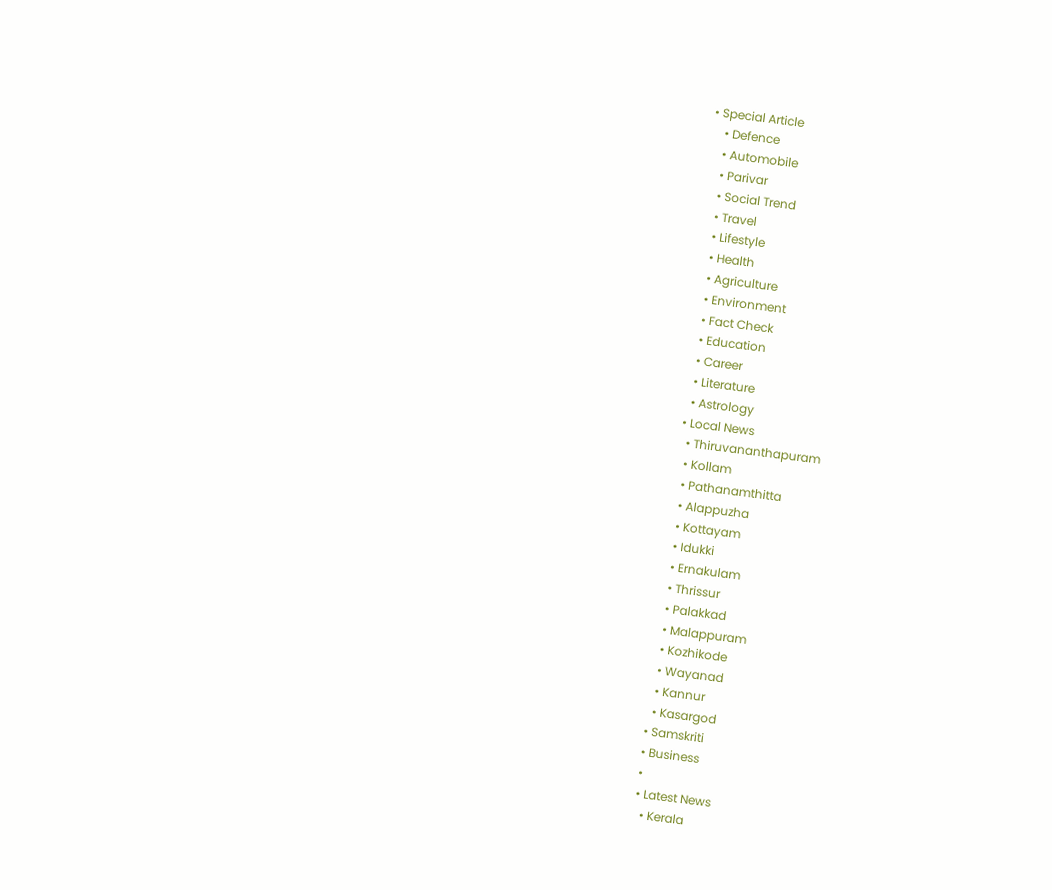• Special Article
    • Defence
    • Automobile
    • Parivar
    • Social Trend
    • Travel
    • Lifestyle
    • Health
    • Agriculture
    • Environment
    • Fact Check
    • Education
    • Career
    • Literature
    • Astrology
  • Local News
    • Thiruvananthapuram
    • Kollam
    • Pathanamthitta
    • Alappuzha
    • Kottayam
    • Idukki
    • Ernakulam
    • Thrissur
    • Palakkad
    • Malappuram
    • Kozhikode
    • Wayanad
    • Kannur
    • Kasargod
  • Samskriti
  • Business
  •
  • Latest News
    • Kerala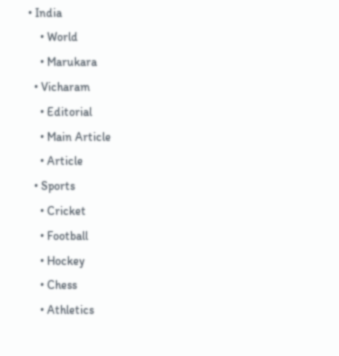• India
    • World
    • Marukara
  • Vicharam
    • Editorial
    • Main Article
    • Article
  • Sports
    • Cricket
    • Football
    • Hockey
    • Chess
    • Athletics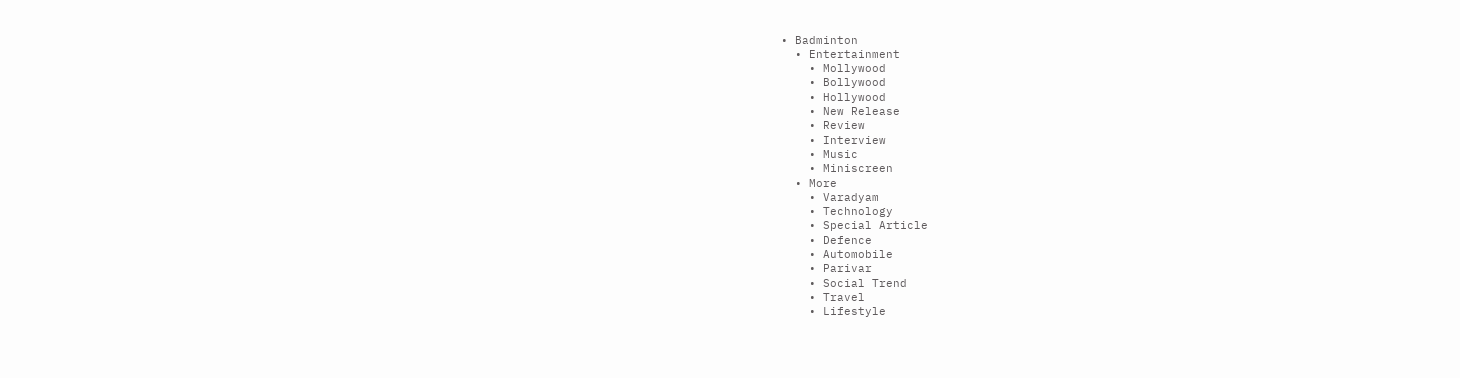• Badminton
  • Entertainment
    • Mollywood
    • Bollywood
    • Hollywood
    • New Release
    • Review
    • Interview
    • Music
    • Miniscreen
  • More
    • Varadyam
    • Technology
    • Special Article
    • Defence
    • Automobile
    • Parivar
    • Social Trend
    • Travel
    • Lifestyle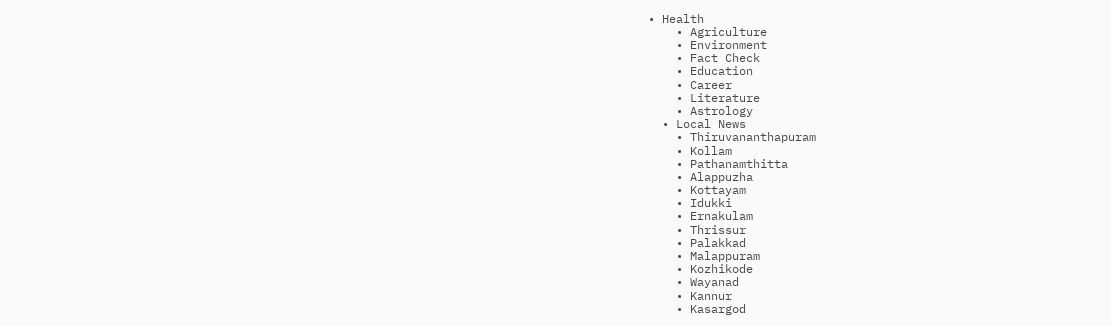• Health
    • Agriculture
    • Environment
    • Fact Check
    • Education
    • Career
    • Literature
    • Astrology
  • Local News
    • Thiruvananthapuram
    • Kollam
    • Pathanamthitta
    • Alappuzha
    • Kottayam
    • Idukki
    • Ernakulam
    • Thrissur
    • Palakkad
    • Malappuram
    • Kozhikode
    • Wayanad
    • Kannur
    • Kasargod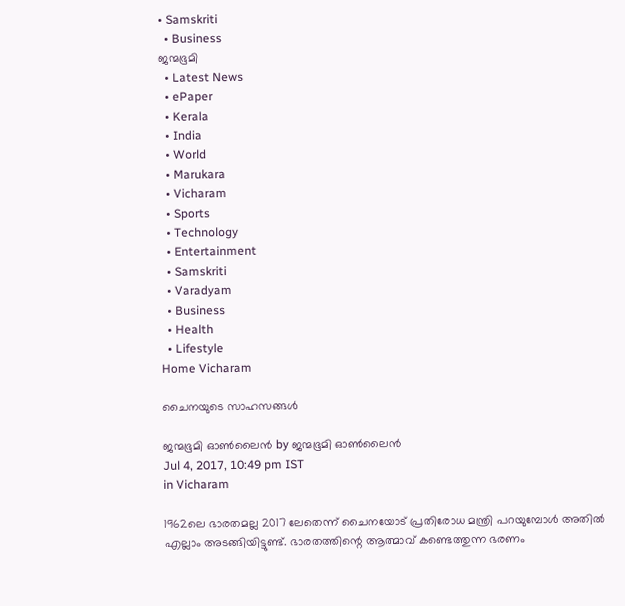• Samskriti
  • Business
ജന്മഭൂമി
  • Latest News
  • ePaper
  • Kerala
  • India
  • World
  • Marukara
  • Vicharam
  • Sports
  • Technology
  • Entertainment
  • Samskriti
  • Varadyam
  • Business
  • Health
  • Lifestyle
Home Vicharam

ചൈനയുടെ സാഹസങ്ങള്‍

ജന്മഭൂമി ഓണ്‍ലൈന്‍ by ജന്മഭൂമി ഓണ്‍ലൈന്‍
Jul 4, 2017, 10:49 pm IST
in Vicharam

1962ലെ ഭാരതമല്ല 2017 ലേതെന്ന് ചൈനയോട് പ്രതിരോധ മന്ത്രി പറയുമ്പോള്‍ അതില്‍ എല്ലാം അടങ്ങിയിട്ടുണ്ട്. ഭാരതത്തിന്റെ ആത്മാവ് കണ്ടെത്തുന്ന ഭരണം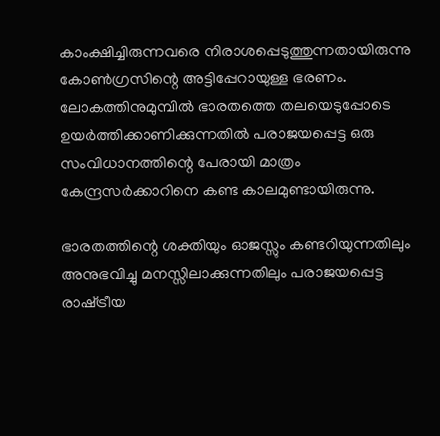കാംക്ഷിച്ചിരുന്നവരെ നിരാശപ്പെടുത്തുന്നതായിരുന്നു കോണ്‍ഗ്രസിന്റെ അട്ടിപ്പേറായുള്ള ഭരണം. ലോകത്തിനുമുമ്പില്‍ ഭാരതത്തെ തലയെടുപ്പോടെ ഉയര്‍ത്തിക്കാണിക്കുന്നതില്‍ പരാജയപ്പെട്ട ഒരു സംവിധാനത്തിന്റെ പേരായി മാത്രം കേന്ദ്രസര്‍ക്കാറിനെ കണ്ട കാലമുണ്ടായിരുന്നു.

ഭാരതത്തിന്റെ ശക്തിയും ഓജസ്സും കണ്ടറിയുന്നതിലും അനുഭവിച്ചു മനസ്സിലാക്കുന്നതിലും പരാജയപ്പെട്ട രാഷ്‌ട്രീയ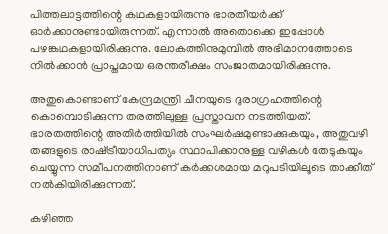പിത്തലാട്ടത്തിന്റെ കഥകളായിരുന്നു ഭാരതീയര്‍ക്ക് ഓര്‍ക്കാനുണ്ടായിരുന്നത്. എന്നാല്‍ അതൊക്കെ ഇപ്പോള്‍ പഴങ്കഥകളായിരിക്കുന്നു. ലോകത്തിനുമുമ്പില്‍ അഭിമാനത്തോടെ നില്‍ക്കാന്‍ പ്രാപ്തമായ ഒരന്തരീക്ഷം സംജാതമായിരിക്കുന്നു.

അതുകൊണ്ടാണ് കേന്ദ്രമന്ത്രി ചീനയുടെ ദുരാഗ്രഹത്തിന്റെ കൊമ്പൊടിക്കുന്ന തരത്തിലുള്ള പ്രസ്താവന നടത്തിയത്. ഭാരതത്തിന്റെ അതിര്‍ത്തിയില്‍ സംഘര്‍ഷമുണ്ടാക്കുകയും, അതുവഴി തങ്ങളുടെ രാഷ്‌ട്രീയാധിപത്യം സ്ഥാപിക്കാനുള്ള വഴികള്‍ തേടുകയും ചെയ്യുന്ന സമീപനത്തിനാണ് കര്‍ക്കശമായ മറുപടിയിലൂടെ താക്കീത് നല്‍കിയിരിക്കുന്നത്.

കഴിഞ്ഞ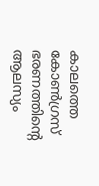കാലത്തെ കോണ്‍ഗ്രസ് ഭരണത്തിന്റെ ആലസ്യം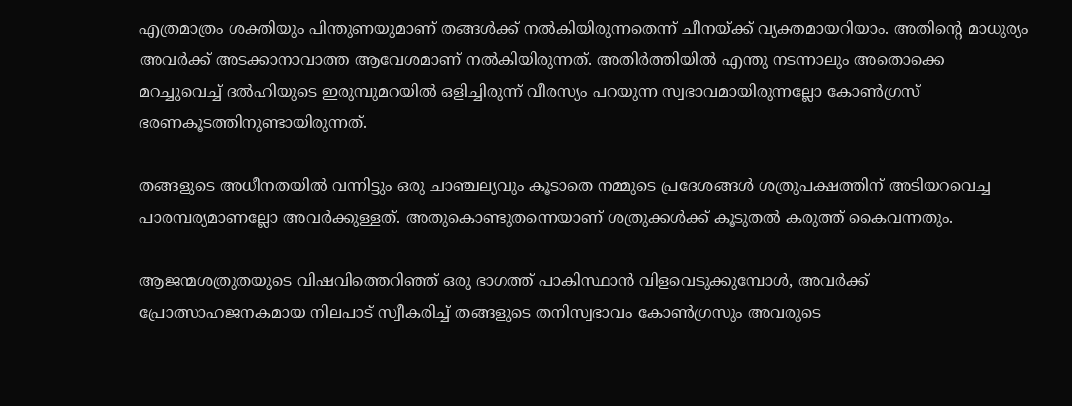എത്രമാത്രം ശക്തിയും പിന്തുണയുമാണ് തങ്ങള്‍ക്ക് നല്‍കിയിരുന്നതെന്ന് ചീനയ്‌ക്ക് വ്യക്തമായറിയാം. അതിന്റെ മാധുര്യം അവര്‍ക്ക് അടക്കാനാവാത്ത ആവേശമാണ് നല്‍കിയിരുന്നത്. അതിര്‍ത്തിയില്‍ എന്തു നടന്നാലും അതൊക്കെ മറച്ചുവെച്ച് ദല്‍ഹിയുടെ ഇരുമ്പുമറയില്‍ ഒളിച്ചിരുന്ന് വീരസ്യം പറയുന്ന സ്വഭാവമായിരുന്നല്ലോ കോണ്‍ഗ്രസ് ഭരണകൂടത്തിനുണ്ടായിരുന്നത്.

തങ്ങളുടെ അധീനതയില്‍ വന്നിട്ടും ഒരു ചാഞ്ചല്യവും കൂടാതെ നമ്മുടെ പ്രദേശങ്ങള്‍ ശത്രുപക്ഷത്തിന് അടിയറവെച്ച പാരമ്പര്യമാണല്ലോ അവര്‍ക്കുള്ളത്. അതുകൊണ്ടുതന്നെയാണ് ശത്രുക്കള്‍ക്ക് കൂടുതല്‍ കരുത്ത് കൈവന്നതും.

ആജന്മശത്രുതയുടെ വിഷവിത്തെറിഞ്ഞ് ഒരു ഭാഗത്ത് പാകിസ്ഥാന്‍ വിളവെടുക്കുമ്പോള്‍, അവര്‍ക്ക് പ്രോത്സാഹജനകമായ നിലപാട് സ്വീകരിച്ച് തങ്ങളുടെ തനിസ്വഭാവം കോണ്‍ഗ്രസും അവരുടെ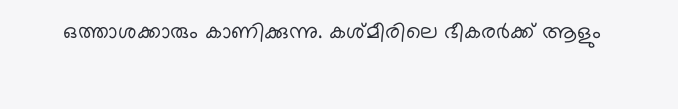ഒത്താശക്കാരും കാണിക്കുന്നു. കശ്മീരിലെ ഭീകരര്‍ക്ക് ആളും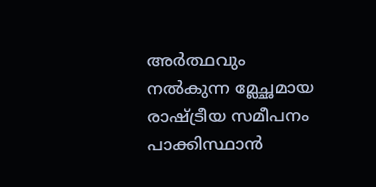അര്‍ത്ഥവും നല്‍കുന്ന മ്ലേച്ഛമായ രാഷ്‌ട്രീയ സമീപനം പാക്കിസ്ഥാന്‍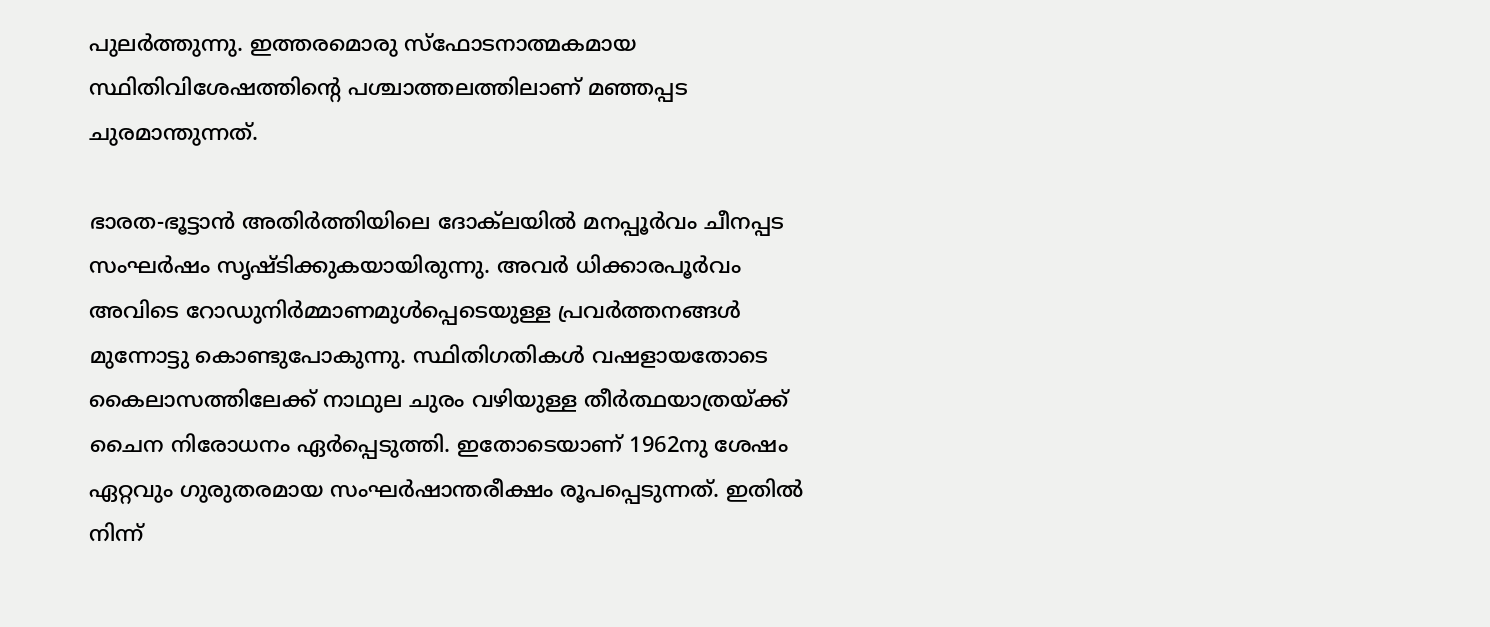പുലര്‍ത്തുന്നു. ഇത്തരമൊരു സ്‌ഫോടനാത്മകമായ സ്ഥിതിവിശേഷത്തിന്റെ പശ്ചാത്തലത്തിലാണ് മഞ്ഞപ്പട ചുരമാന്തുന്നത്.

ഭാരത-ഭൂട്ടാന്‍ അതിര്‍ത്തിയിലെ ദോക്‌ലയില്‍ മനപ്പൂര്‍വം ചീനപ്പട സംഘര്‍ഷം സൃഷ്ടിക്കുകയായിരുന്നു. അവര്‍ ധിക്കാരപൂര്‍വം അവിടെ റോഡുനിര്‍മ്മാണമുള്‍പ്പെടെയുള്ള പ്രവര്‍ത്തനങ്ങള്‍ മുന്നോട്ടു കൊണ്ടുപോകുന്നു. സ്ഥിതിഗതികള്‍ വഷളായതോടെ കൈലാസത്തിലേക്ക് നാഥുല ചുരം വഴിയുള്ള തീര്‍ത്ഥയാത്രയ്‌ക്ക് ചൈന നിരോധനം ഏര്‍പ്പെടുത്തി. ഇതോടെയാണ് 1962നു ശേഷം ഏറ്റവും ഗുരുതരമായ സംഘര്‍ഷാന്തരീക്ഷം രൂപപ്പെടുന്നത്. ഇതില്‍ നിന്ന്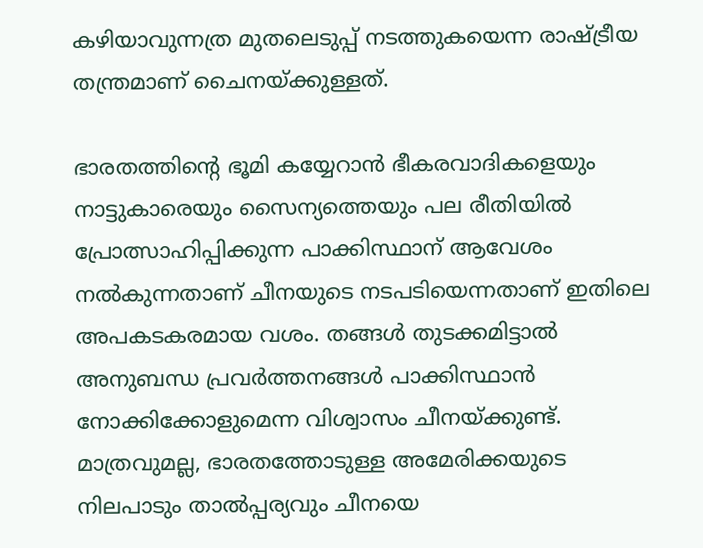കഴിയാവുന്നത്ര മുതലെടുപ്പ് നടത്തുകയെന്ന രാഷ്‌ട്രീയ തന്ത്രമാണ് ചൈനയ്‌ക്കുള്ളത്.

ഭാരതത്തിന്റെ ഭൂമി കയ്യേറാന്‍ ഭീകരവാദികളെയും നാട്ടുകാരെയും സൈന്യത്തെയും പല രീതിയില്‍ പ്രോത്സാഹിപ്പിക്കുന്ന പാക്കിസ്ഥാന് ആവേശം നല്‍കുന്നതാണ് ചീനയുടെ നടപടിയെന്നതാണ് ഇതിലെ അപകടകരമായ വശം. തങ്ങള്‍ തുടക്കമിട്ടാല്‍ അനുബന്ധ പ്രവര്‍ത്തനങ്ങള്‍ പാക്കിസ്ഥാന്‍ നോക്കിക്കോളുമെന്ന വിശ്വാസം ചീനയ്‌ക്കുണ്ട്. മാത്രവുമല്ല, ഭാരതത്തോടുള്ള അമേരിക്കയുടെ നിലപാടും താല്‍പ്പര്യവും ചീനയെ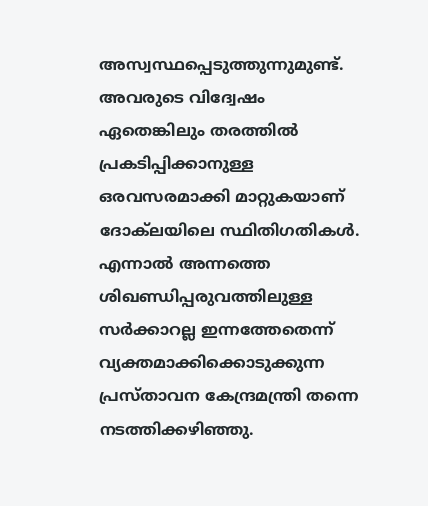അസ്വസ്ഥപ്പെടുത്തുന്നുമുണ്ട്. അവരുടെ വിദ്വേഷം ഏതെങ്കിലും തരത്തില്‍ പ്രകടിപ്പിക്കാനുള്ള ഒരവസരമാക്കി മാറ്റുകയാണ് ദോക്‌ലയിലെ സ്ഥിതിഗതികള്‍. എന്നാല്‍ അന്നത്തെ ശിഖണ്ഡിപ്പരുവത്തിലുള്ള സര്‍ക്കാറല്ല ഇന്നത്തേതെന്ന് വ്യക്തമാക്കിക്കൊടുക്കുന്ന പ്രസ്താവന കേന്ദ്രമന്ത്രി തന്നെ നടത്തിക്കഴിഞ്ഞു.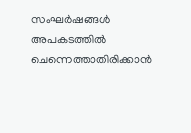സംഘര്‍ഷങ്ങള്‍ അപകടത്തില്‍ ചെന്നെത്താതിരിക്കാന്‍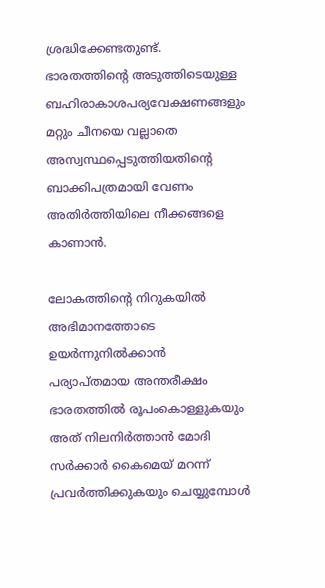ശ്രദ്ധിക്കേണ്ടതുണ്ട്. ഭാരതത്തിന്റെ അടുത്തിടെയുള്ള ബഹിരാകാശപര്യവേക്ഷണങ്ങളും മറ്റും ചീനയെ വല്ലാതെ അസ്വസ്ഥപ്പെടുത്തിയതിന്റെ ബാക്കിപത്രമായി വേണം അതിര്‍ത്തിയിലെ നീക്കങ്ങളെ കാണാന്‍.

ലോകത്തിന്റെ നിറുകയില്‍ അഭിമാനത്തോടെ ഉയര്‍ന്നുനില്‍ക്കാന്‍ പര്യാപ്തമായ അന്തരീക്ഷം ഭാരതത്തില്‍ രൂപംകൊള്ളുകയും അത് നിലനിര്‍ത്താന്‍ മോദി സര്‍ക്കാര്‍ കൈമെയ് മറന്ന് പ്രവര്‍ത്തിക്കുകയും ചെയ്യുമ്പോള്‍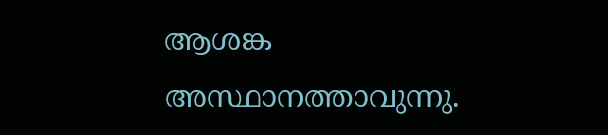ആശങ്ക അസ്ഥാനത്താവുന്നു.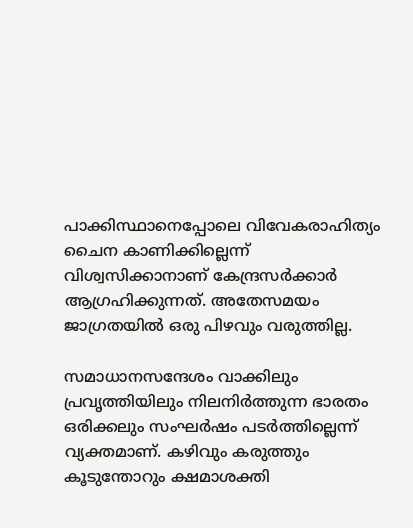പാക്കിസ്ഥാനെപ്പോലെ വിവേകരാഹിത്യം ചൈന കാണിക്കില്ലെന്ന് വിശ്വസിക്കാനാണ് കേന്ദ്രസര്‍ക്കാര്‍ ആഗ്രഹിക്കുന്നത്. അതേസമയം ജാഗ്രതയില്‍ ഒരു പിഴവും വരുത്തില്ല.

സമാധാനസന്ദേശം വാക്കിലും പ്രവൃത്തിയിലും നിലനിര്‍ത്തുന്ന ഭാരതം ഒരിക്കലും സംഘര്‍ഷം പടര്‍ത്തില്ലെന്ന് വ്യക്തമാണ്. കഴിവും കരുത്തും കൂടുന്തോറും ക്ഷമാശക്തി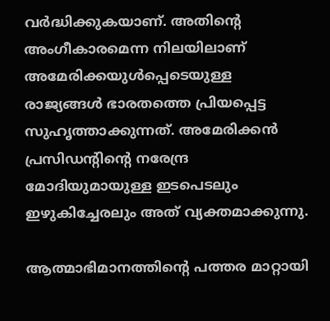വര്‍ദ്ധിക്കുകയാണ്. അതിന്റെ അംഗീകാരമെന്ന നിലയിലാണ് അമേരിക്കയുള്‍പ്പെടെയുള്ള രാജ്യങ്ങള്‍ ഭാരതത്തെ പ്രിയപ്പെട്ട സുഹൃത്താക്കുന്നത്. അമേരിക്കന്‍ പ്രസിഡന്റിന്റെ നരേന്ദ്ര മോദിയുമായുള്ള ഇടപെടലും ഇഴുകിച്ചേരലും അത് വ്യക്തമാക്കുന്നു.

ആത്മാഭിമാനത്തിന്റെ പത്തര മാറ്റായി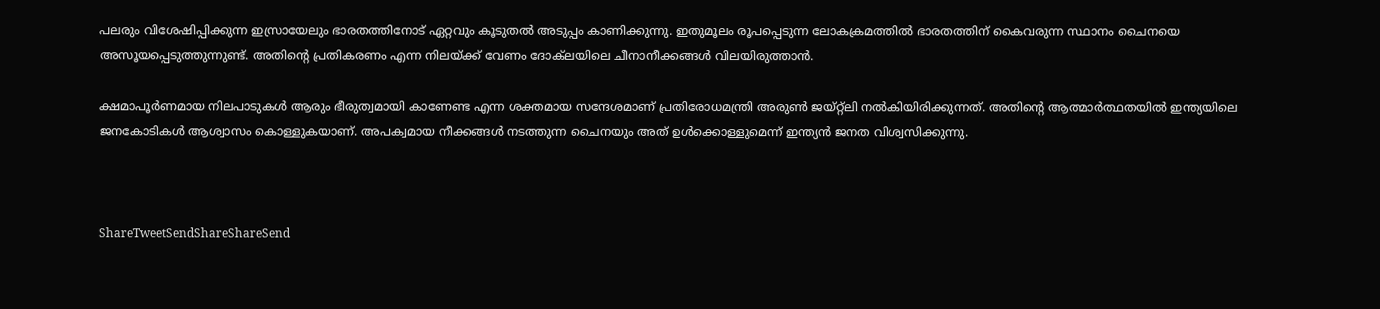പലരും വിശേഷിപ്പിക്കുന്ന ഇസ്രായേലും ഭാരതത്തിനോട് ഏറ്റവും കൂടുതല്‍ അടുപ്പം കാണിക്കുന്നു. ഇതുമൂലം രൂപപ്പെടുന്ന ലോകക്രമത്തില്‍ ഭാരതത്തിന് കൈവരുന്ന സ്ഥാനം ചൈനയെ അസൂയപ്പെടുത്തുന്നുണ്ട്. അതിന്റെ പ്രതികരണം എന്ന നിലയ്‌ക്ക് വേണം ദോക്‌ലയിലെ ചീനാനീക്കങ്ങള്‍ വിലയിരുത്താന്‍.

ക്ഷമാപൂര്‍ണമായ നിലപാടുകള്‍ ആരും ഭീരുത്വമായി കാണേണ്ട എന്ന ശക്തമായ സന്ദേശമാണ് പ്രതിരോധമന്ത്രി അരുണ്‍ ജയ്റ്റ്‌ലി നല്‍കിയിരിക്കുന്നത്. അതിന്റെ ആത്മാര്‍ത്ഥതയില്‍ ഇന്ത്യയിലെ ജനകോടികള്‍ ആശ്വാസം കൊള്ളുകയാണ്. അപക്വമായ നീക്കങ്ങള്‍ നടത്തുന്ന ചൈനയും അത് ഉള്‍ക്കൊള്ളുമെന്ന് ഇന്ത്യന്‍ ജനത വിശ്വസിക്കുന്നു.



ShareTweetSendShareShareSend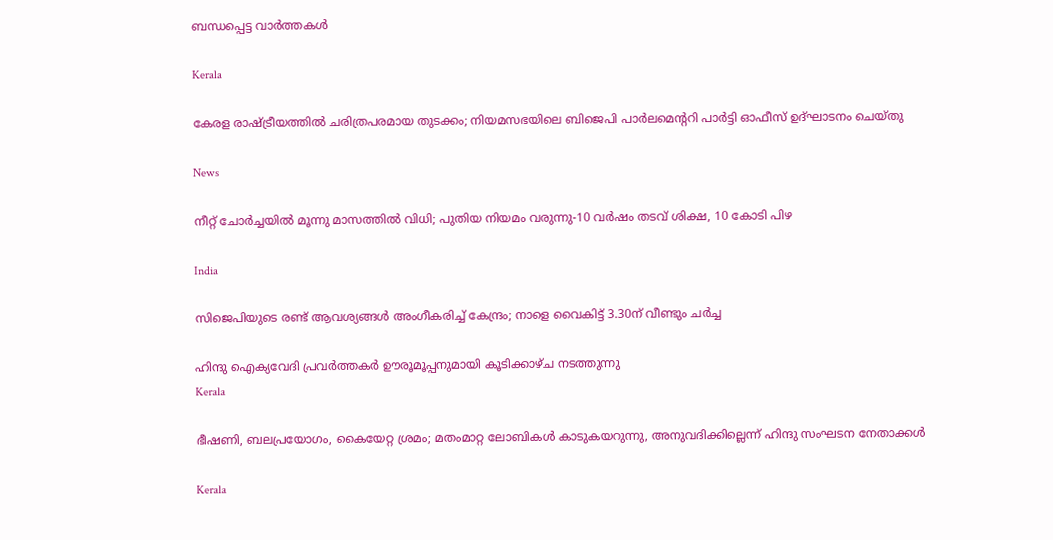ബന്ധപ്പെട്ട വാര്‍ത്തകള്‍

Kerala

കേരള രാഷ്‌ട്രീയത്തിൽ ചരിത്രപരമായ തുടക്കം; നിയമസഭയിലെ ബിജെപി പാർലമെന്ററി പാർട്ടി ഓഫീസ് ഉദ്ഘാടനം ചെയ്തു

News

നീറ്റ് ചോർച്ചയിൽ മൂന്നു മാസത്തിൽ വിധി; പുതിയ നിയമം വരുന്നു-10 വർഷം തടവ് ശിക്ഷ, 10 കോടി പിഴ

India

സിജെപിയുടെ രണ്ട് ആവശ്യങ്ങൾ അംഗീകരിച്ച് കേന്ദ്രം; നാളെ വൈകിട്ട് 3.30ന് വീണ്ടും ചർച്ച

ഹിന്ദു ഐക്യവേദി പ്രവർത്തകർ ഊരൂമൂപ്പനുമായി കൂടിക്കാഴ്ച നടത്തുന്നു
Kerala

ഭീഷണി, ബലപ്രയോഗം, കൈയേറ്റ ശ്രമം; മതംമാറ്റ ലോബികള്‍ കാടുകയറുന്നു, അനുവദിക്കില്ലെന്ന് ഹിന്ദു സംഘടന നേതാക്കള്‍

Kerala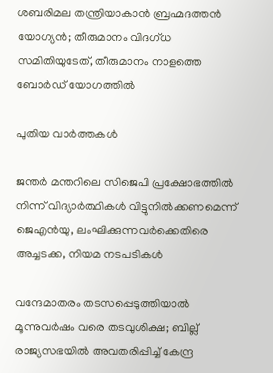ശബരിമല തന്ത്രിയാകാൻ ബ്രഹ്മദത്തൻ യോഗ്യൻ; തീരുമാനം വിദഗ്ധ സമിതിയുടേത്, തീരുമാനം നാളത്തെ ബോർഡ് യോഗത്തിൽ

പുതിയ വാര്‍ത്തകള്‍

ജന്തർ മന്തറിലെ സിജെപി പ്രക്ഷോഭത്തിൽ നിന്ന് വിദ്യാർത്ഥികൾ വിട്ടുനിൽക്കണമെന്ന് ജെഎൻയു, ലംഘിക്കുന്നവർക്കെതിരെ അച്ചടക്ക, നിയമ നടപടികൾ

വന്ദേമാതരം തടസപ്പെടുത്തിയാൽ മൂന്നുവർഷം വരെ തടവുശിക്ഷ; ബില്ല് രാജ്യസഭയിൽ അവതരിപ്പിച്ച് കേന്ദ്ര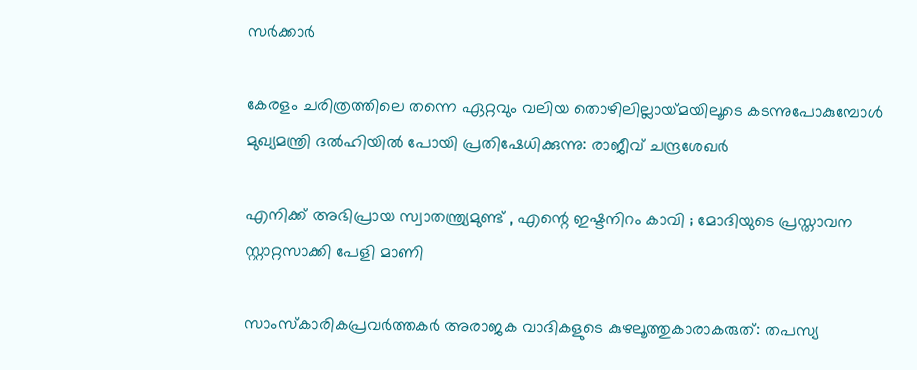സർക്കാർ

കേരളം ചരിത്രത്തിലെ തന്നെ ഏറ്റവും വലിയ തൊഴിലില്ലായ്‌മയിലൂടെ കടന്നുപോകുമ്പോൾ മുഖ്യമന്ത്രി ദൽഹിയിൽ പോയി പ്രതിഷേധിക്കുന്നു: രാജീവ് ചന്ദ്രശേഖർ

എനിക്ക് അഭിപ്രായ സ്വാതന്ത്ര്യമുണ്ട് , എന്റെ ഇഷ്ടനിറം കാവി ; മോദിയുടെ പ്രസ്താവന സ്റ്റാറ്റസാക്കി പേളി മാണി

സാംസ്കാരികപ്രവർത്തകർ അരാജക വാദികളുടെ കുഴലൂത്തുകാരാകരുത്: തപസ്യ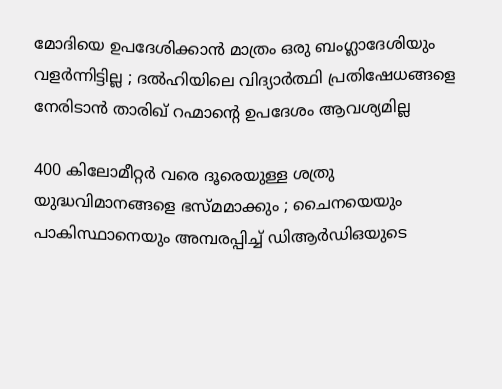മോദിയെ ഉപദേശിക്കാൻ മാത്രം ഒരു ബംഗ്ലാദേശിയും വളർന്നിട്ടില്ല ; ദൽഹിയിലെ വിദ്യാർത്ഥി പ്രതിഷേധങ്ങളെ നേരിടാൻ താരിഖ് റഹ്മാന്റെ ഉപദേശം ആവശ്യമില്ല

400 കിലോമീറ്റർ വരെ ദൂരെയുള്ള ശത്രു യുദ്ധവിമാനങ്ങളെ ഭസ്മമാക്കും ; ചൈനയെയും പാകിസ്ഥാനെയും അമ്പരപ്പിച്ച് ഡിആർഡിഒയുടെ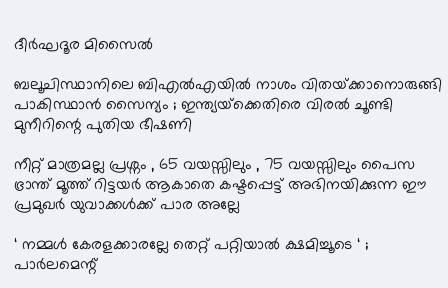ദീർഘദൂര മിസൈൽ

ബലൂചിസ്ഥാനിലെ ബി‌എൽ‌എയിൽ നാശം വിതയ്‌ക്കാനൊരുങ്ങി പാകിസ്ഥാൻ സൈന്യം ; ഇന്ത്യയ്‌ക്കെതിരെ വിരൽ ചൂണ്ടി മുനീറിന്റെ പുതിയ ഭീഷണി

നീറ്റ് മാത്രമല്ല പ്രശ്നം , 65 വയസ്സിലും , 75 വയസ്സിലും പൈസ ഭ്രാന്ത് മൂത്ത് റിട്ടയർ ആകാതെ കഷ്ടപ്പെട്ട് അഭിനയിക്കുന്ന ഈ പ്രമുഖർ യുവാക്കൾക്ക് പാര അല്ലേ

‘ നമ്മൾ കേരളക്കാരല്ലേ തെറ്റ് പറ്റിയാൽ ക്ഷമിച്ചൂടെ ‘ ; പാർലമെന്റ്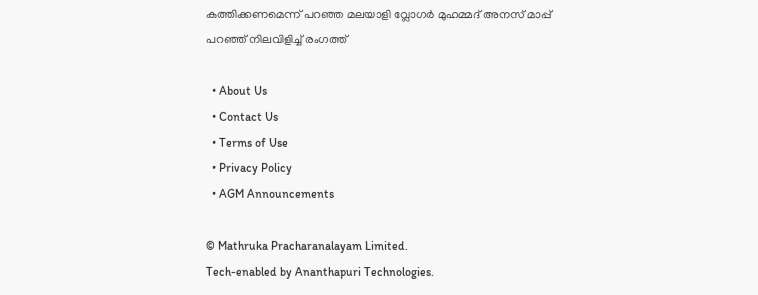കത്തിക്കണമെന്ന് പറഞ്ഞ മലയാളി വ്ലോഗർ മുഹമ്മദ് അനസ് മാപ്പ് പറഞ്ഞ് നിലവിളിച്ച് രംഗത്ത്

  • About Us
  • Contact Us
  • Terms of Use
  • Privacy Policy
  • AGM Announcements

© Mathruka Pracharanalayam Limited.
Tech-enabled by Ananthapuri Technologies.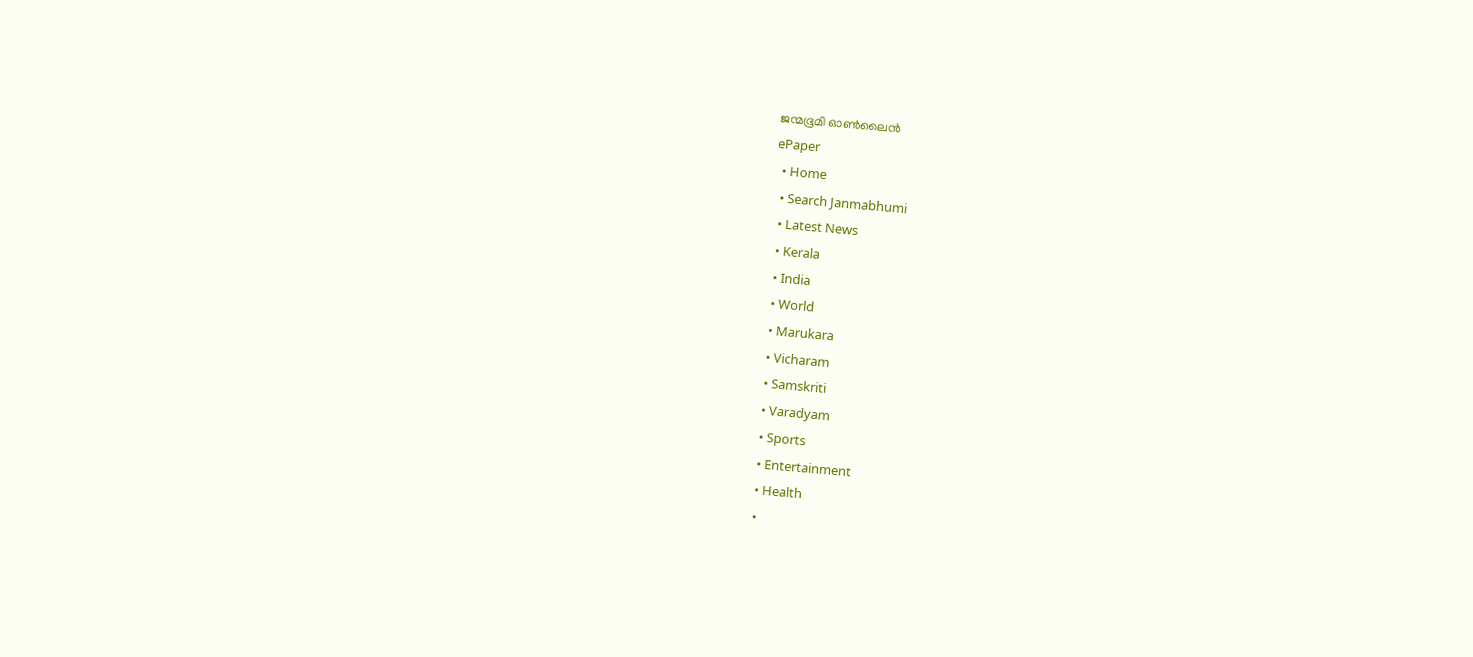ജന്മഭൂമി ഓണ്‍ലൈന്‍
ePaper
  • Home
  • Search Janmabhumi
  • Latest News
  • Kerala
  • India
  • World
  • Marukara
  • Vicharam
  • Samskriti
  • Varadyam
  • Sports
  • Entertainment
  • Health
  •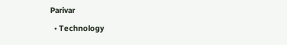Parivar
  • Technology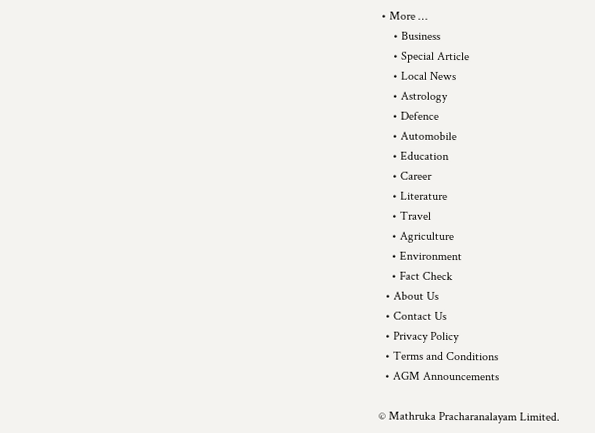• More …
    • Business
    • Special Article
    • Local News
    • Astrology
    • Defence
    • Automobile
    • Education
    • Career
    • Literature
    • Travel
    • Agriculture
    • Environment
    • Fact Check
  • About Us
  • Contact Us
  • Privacy Policy
  • Terms and Conditions
  • AGM Announcements

© Mathruka Pracharanalayam Limited.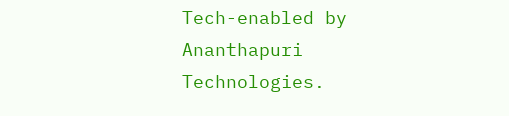Tech-enabled by Ananthapuri Technologies.